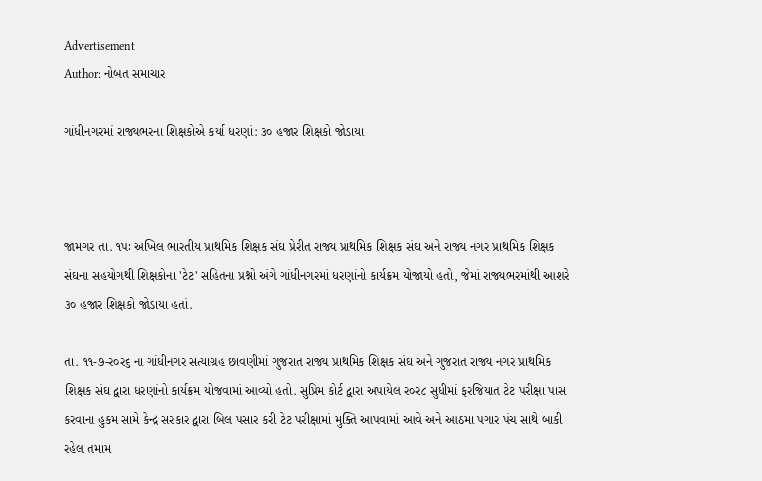Advertisement
Author: નોબત સમાચાર

ગાંધીનગરમાં રાજ્યભરના શિક્ષકોએ કર્યા ધરણાં: ૩૦ હજાર શિક્ષકો જોડાયા



જામગર તા. ૧પઃ અખિલ ભારતીય પ્રાથમિક શિક્ષક સંઘ પ્રેરીત રાજ્ય પ્રાથમિક શિક્ષક સંઘ અને રાજ્ય નગર પ્રાથમિક શિક્ષક સંઘના સહયોગથી શિક્ષકોના 'ટેટ' સહિતના પ્રશ્નો અંગે ગાંધીનગરમાં ધરણાંનો કાર્યક્રમ યોજાયો હતો, જેમાં રાજ્યભરમાંથી આશરે ૩૦ હજાર શિક્ષકો જોડાયા હતાં.

તા. ૧૧-૭-ર૦ર૬ ના ગાંધીનગર સત્યાગ્રહ છાવણીમાં ગુજરાત રાજ્ય પ્રાથમિક શિક્ષક સંઘ અને ગુજરાત રાજ્ય નગર પ્રાથમિક શિક્ષક સંઘ દ્વારા ધરણાંનો કાર્યક્રમ યોજવામાં આવ્યો હતો. સુપ્રિમ કોર્ટ દ્વારા અપાયેલ ર૦ર૮ સુધીમાં ફરજિયાત ટેટ પરીક્ષા પાસ કરવાના હુકમ સામે કેન્દ્ર સરકાર દ્વારા બિલ પસાર કરી ટેટ પરીક્ષામાં મુક્તિ આપવામાં આવે અને આઠમા પગાર પંચ સાથે બાકી રહેલ તમામ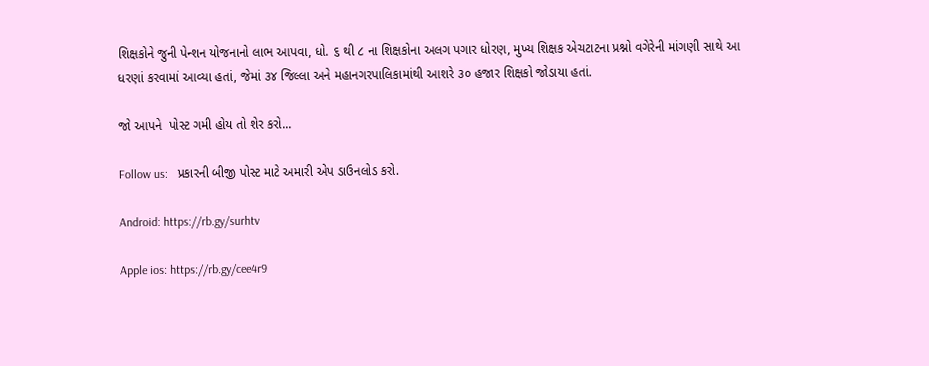શિક્ષકોને જુની પેન્શન યોજનાનો લાભ આપવા, ધો. ૬ થી ૮ ના શિક્ષકોના અલગ પગાર ધોરણ, મુખ્ય શિક્ષક એચટાટના પ્રશ્નો વગેરેની માંગણી સાથે આ ધરણાં કરવામાં આવ્યા હતાં, જેમાં ૩૪ જિલ્લા અને મહાનગરપાલિકામાંથી આશરે ૩૦ હજાર શિક્ષકો જોડાયા હતાં.

જો આપને  પોસ્ટ ગમી હોય તો શેર કરો...

Follow us:   પ્રકારની બીજી પોસ્ટ માટે અમારી એપ ડાઉનલોડ કરો.

Android: https://rb.gy/surhtv

Apple ios: https://rb.gy/cee4r9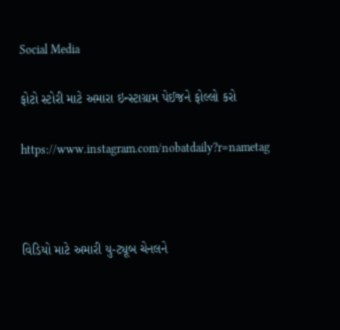Social Media

ફોટો સ્ટોરી માટે અમારા ઇન્સ્ટાગ્રામ પેઈજને ફોલ્લો કરો

https://www.instagram.com/nobatdaily?r=nametag



વિડિયો માટે અમારી યુ-ટ્યૂબ ચેનલને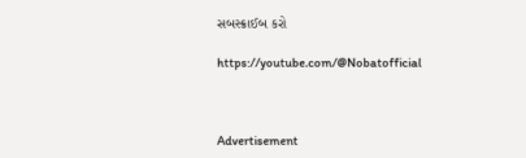સબસ્ક્રાઈબ કરો

https://youtube.com/@Nobatofficial



Advertisement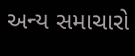અન્ય સમાચારો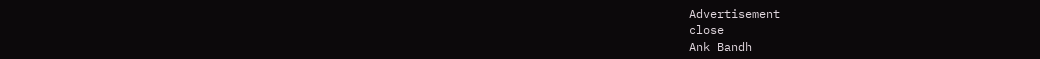Advertisement
close
Ank Bandh